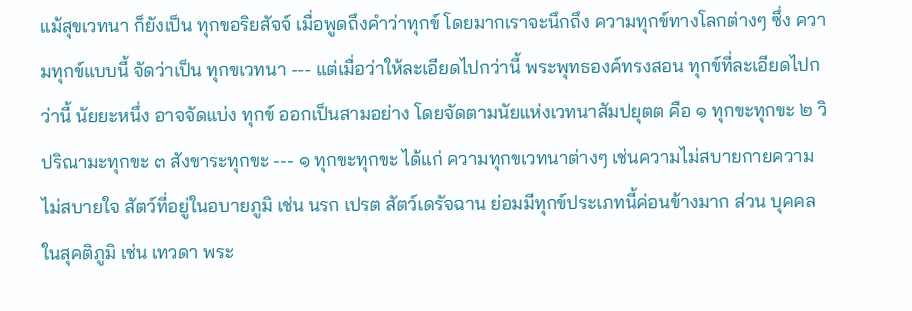แม้สุขเวทนา ก็ยังเป็น ทุกขอริยสัจจ์ เมื่อพูดถึงคำว่าทุกข์ โดยมากเราจะนึกถึง ความทุกข์ทางโลกต่างๆ ซึ่ง ความทุกข์แบบนี้ จัดว่าเป็น ทุกขเวทนา --- แต่เมื่อว่าให้ละเอียดไปกว่านี้ พระพุทธองค์ทรงสอน ทุกข์ที่ละเอียดไปกว่านี้ นัยยะหนึ่ง อาจจัดแบ่ง ทุกข์ ออกเป็นสามอย่าง โดยจัดตามนัยแห่งเวทนาสัมปยุตต คือ ๑ ทุกขะทุกขะ ๒ วิปริณามะทุกขะ ๓ สังขาระทุกขะ --- ๑ ทุกขะทุกขะ ได้แก่ ความทุกขเวทนาต่างๆ เช่นความไม่สบายกายความไม่สบายใจ สัตว์ที่อยู่ในอบายภูมิ เช่น นรก เปรต สัตว์เดรัจฉาน ย่อมมีทุกข์ประเภทนี้ค่อนข้างมาก ส่วน บุคคลในสุคติภูมิ เช่น เทวดา พระ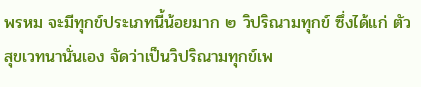พรหม จะมีทุกข์ประเภทนี้น้อยมาก ๒ วิปริณามทุกข์ ซึ่งได้แก่ ตัวสุขเวทนานั่นเอง จัดว่าเป็นวิปริณามทุกข์เพ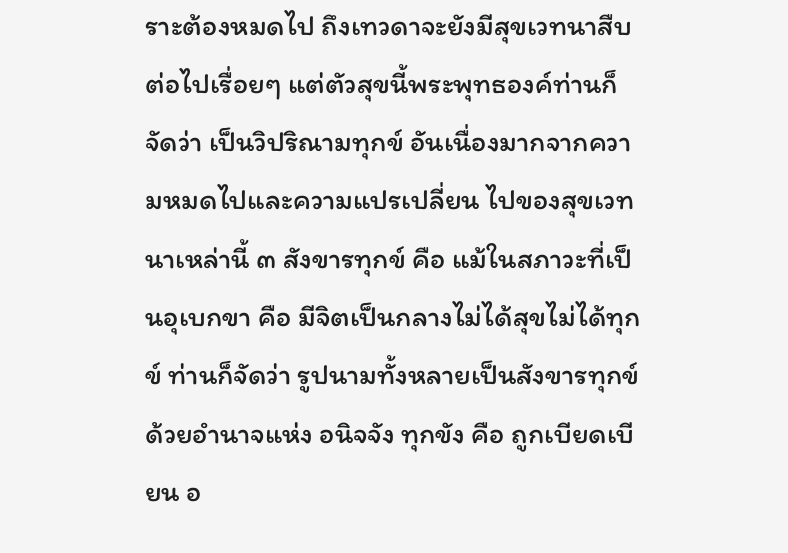ราะต้องหมดไป ถึงเทวดาจะยังมีสุขเวทนาสืบต่อไปเรื่อยๆ แต่ตัวสุขนี้พระพุทธองค์ท่านก็จัดว่า เป็นวิปริณามทุกข์ อันเนื่องมากจากความหมดไปและความแปรเปลี่ยน ไปของสุขเวทนาเหล่านี้ ๓ สังขารทุกข์ คือ แม้ในสภาวะที่เป็นอุเบกขา คือ มีจิตเป็นกลางไม่ได้สุขไม่ได้ทุกข์ ท่านก็จัดว่า รูปนามทั้งหลายเป็นสังขารทุกข์ ด้วยอำนาจแห่ง อนิจจัง ทุกขัง คือ ถูกเบียดเบียน อ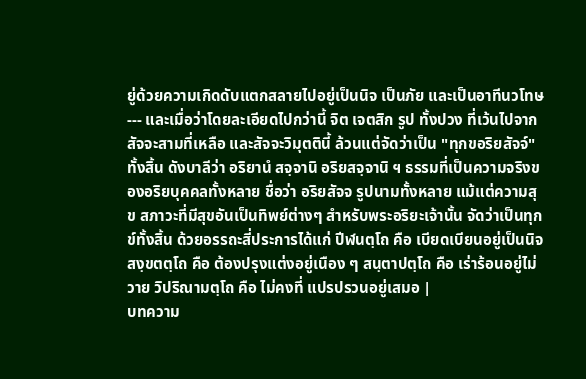ยู่ด้วยความเกิดดับแตกสลายไปอยู่เป็นนิจ เป็นภัย และเป็นอาทีนวโทษ --- และเมื่อว่าโดยละเอียดไปกว่านี้ จิต เจตสิก รูป ทั้งปวง ที่เว้นไปจาก สัจจะสามที่เหลือ และสัจจะวิมุตตินี้ ล้วนแต่จัดว่าเป็น "ทุกขอริยสัจจ์" ทั้งสิ้น ดังบาลีว่า อริยานํ สจฺจานิ อริยสจฺจานิ ฯ ธรรมที่เป็นความจริงของอริยบุคคลทั้งหลาย ชื่อว่า อริยสัจจ รูปนามทั้งหลาย แม้แต่ความสุข สภาวะที่มีสุขอันเป็นทิพย์ต่างๆ สำหรับพระอริยะเจ้านั้น จัดว่าเป็นทุกข์ทั้งสิ้น ด้วยอรรถะสี่ประการได้แก่ ปีฬนตฺโถ คือ เบียดเบียนอยู่เป็นนิจ สงฺขตตฺโถ คือ ต้องปรุงแต่งอยู่เนือง ๆ สนฺตาปตฺโถ คือ เร่าร้อนอยู่ไม่วาย วิปริณามตฺโถ คือ ไม่คงที่ แปรปรวนอยู่เสมอ |
บทความ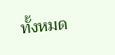ทั้งหมด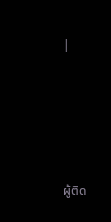|





ผู้ติด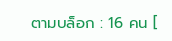ตามบล็อก : 16 คน [